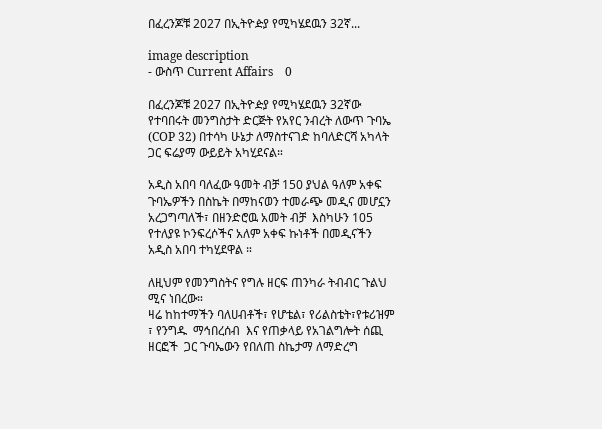በፈረንጆቹ 2027 በኢትዮዽያ የሚካሄደዉን 32ኛ...

image description
- ውስጥ Current Affairs    0

በፈረንጆቹ 2027 በኢትዮዽያ የሚካሄደዉን 32ኛው የተባበሩት መንግስታት ድርጅት የአየር ንብረት ለውጥ ጉባኤ (COP 32) በተሳካ ሁኔታ ለማስተናገድ ከባለድርሻ አካላት ጋር ፍሬያማ ውይይት አካሂደናል።

አዲስ አበባ ባለፈው ዓመት ብቻ 150 ያህል ዓለም አቀፍ ጉባኤዎችን በስኬት በማከናወን ተመራጭ መዲና መሆኗን አረጋግጣለች፣ በዘንድሮዉ አመት ብቻ  እስካሁን 105 የተለያዩ ኮንፍረሶችና አለም አቀፍ ኩነቶች በመዲናችን አዲስ አበባ ተካሂደዋል ።

ለዚህም የመንግስትና የግሉ ዘርፍ ጠንካራ ትብብር ጉልህ ሚና ነበረው።
ዛሬ ከከተማችን ባለሀብቶች፣ የሆቴል፣ የሪልስቴት፣የቱሪዝም ፣ የንግዱ  ማኅበረሰብ  እና የጠቃላይ የአገልግሎት ሰጪ ዘርፎች  ጋር ጉባኤውን የበለጠ ስኬታማ ለማድረግ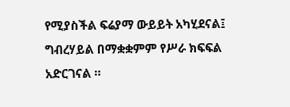የሚያስችል ፍሬያማ ውይይት አካሂደናል፤ ግብረሃይል በማቋቋምም የሥራ ክፍፍል አድርገናል ።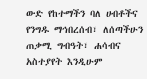ውድ የከተማችን ባለ ሀብቶችና የንግዱ ማኅበረሰብ፣ ለሰጣችሁን ጠቃሚ ግብዓት፣ ሐሳብና አስተያየት እንዲሁም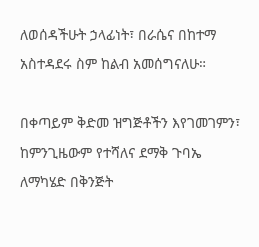ለወሰዳችሁት ኃላፊነት፣ በራሴና በከተማ አስተዳደሩ ስም ከልብ አመሰግናለሁ።

በቀጣይም ቅድመ ዝግጅቶችን እየገመገምን፣ ከምንጊዜውም የተሻለና ደማቅ ጉባኤ ለማካሄድ በቅንጅት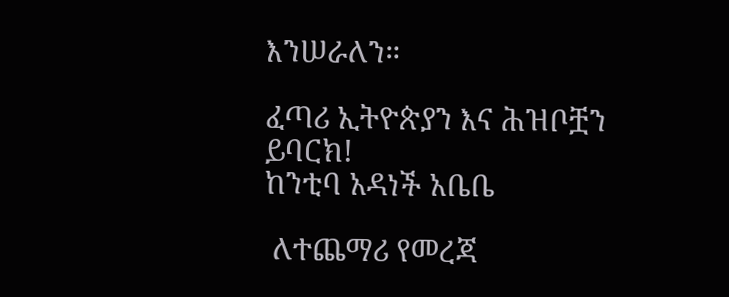እንሠራለን።

ፈጣሪ ኢትዮጵያን እና ሕዝቦቿን ይባርክ!
ከንቲባ አዳነች አቤቤ

 ለተጨማሪ የመረጃ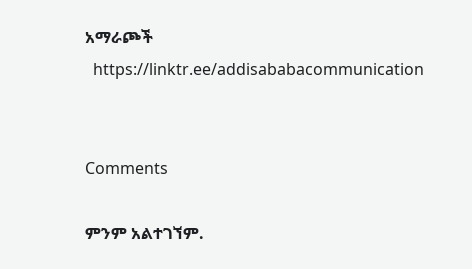አማራጮች
  https://linktr.ee/addisababacommunication


Comments

ምንም አልተገኘም.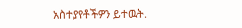አስተያየቶችዎን ይተዉት.